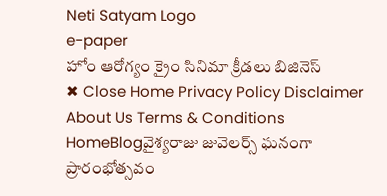Neti Satyam Logo
e-paper
హోం ఆరోగ్యం క్రైం సినిమా క్రీడలు బిజినెస్
✖ Close Home Privacy Policy Disclaimer About Us Terms & Conditions
HomeBlogవైశ్యరాజు జువెలర్స్ ఘనంగా ప్రారంభోత్సవం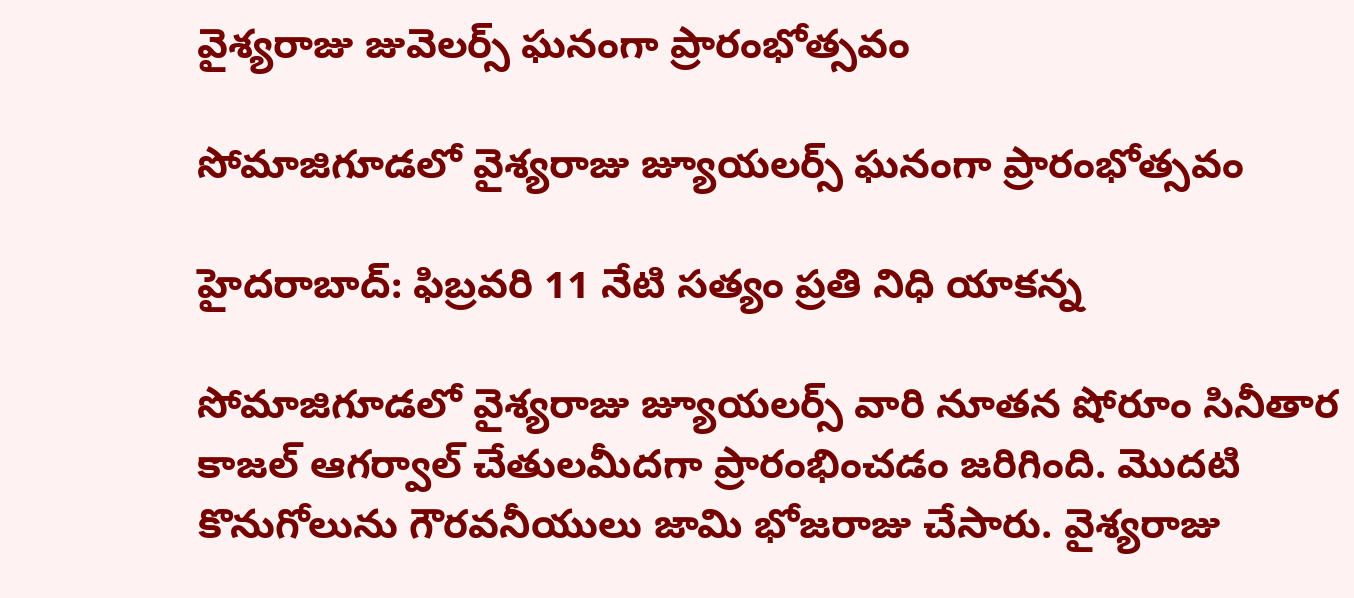వైశ్యరాజు జువెలర్స్ ఘనంగా ప్రారంభోత్సవం

సోమాజిగూడలో వైశ్యరాజు జ్యూయలర్స్ ఘనంగా ప్రారంభోత్సవం

హైదరాబాద్: ఫిబ్రవరి 11 నేటి సత్యం ప్రతి నిధి యాకన్న

సోమాజిగూడలో వైశ్యరాజు జ్యూయలర్స్ వారి నూతన షోరూం సినీతార కాజల్ ఆగర్వాల్ చేతులమీదగా ప్రారంభించడం జరిగింది. మొదటి కొనుగోలును గౌరవనీయులు జామి భోజరాజు చేసారు. వైశ్యరాజు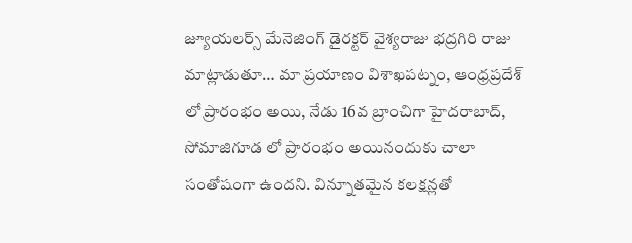జ్యూయలర్స్ మేనెజింగ్ డైరక్టర్ వైశ్యరాజు భద్రగిరి రాజు మాట్లాడుతూ… మా ప్రయాణం విశాఖపట్నం, ఆంధ్రప్రదేశ్ లో ప్రారంభం అయి, నేడు 16వ బ్రాంచిగా హైదరాబాద్, సోమాజిగూడ లో ప్రారంభం అయినందుకు చాలా సంతోషంగా ఉందని. విన్నూతమైన కలక్షన్లతో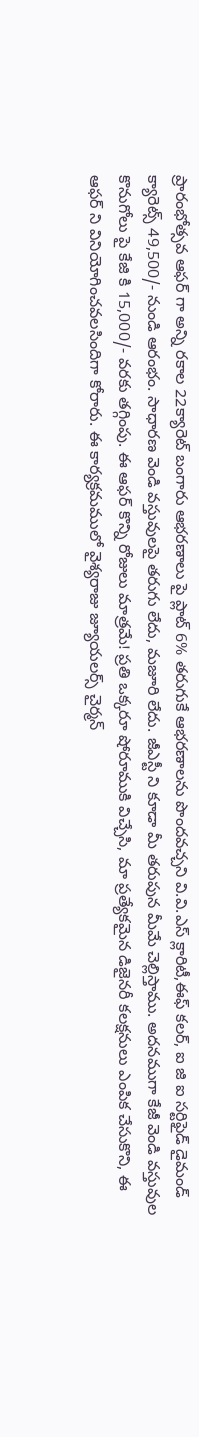ప్రారంభోత్సవ ఆఫర్ గా అన్ని రకాల 22క్యారెట్ బంగారు ఆభరణాలు పై ప్లాట్ 6% తరుగుకే ఆభరణాలను పొందవచ్చని వి.వి.ఎస్ క్లారిటీ,ఈఫ్ కలర్, ఐ జి ఐ సర్టిఫైడ్ డైమండ్ క్యారెట్స్ 49,500/- నుండి ఆరంభం. సాధారణ వెండి వస్తువులపై తరుగు లేదు, మజూరి లేదు. జీఎస్టీ ని కూడా మీ తరుపున మీమే చెల్లిస్తాము. అదనముగా కేజీ వెండి వస్తువుల కొనుగోలు పై కేజి కి 15,000/- వరకు తగ్గింపు. ఈ ఆఫర్ కొన్ని రోజులు మాత్రమే! ప్రతి ఒక్కరూ షోరూముకి విచ్చేసి, మా ప్రత్యేకమైన డిజైనరీ కలక్షనులు ఎంపిక చేసుకొని, ఈ ఆఫర్ ని వినియోగించవలసిందిగా కోరారు. ఈ కార్యక్రమములో వైశ్యరాజు జ్యూయలర్స్ చైర్మన్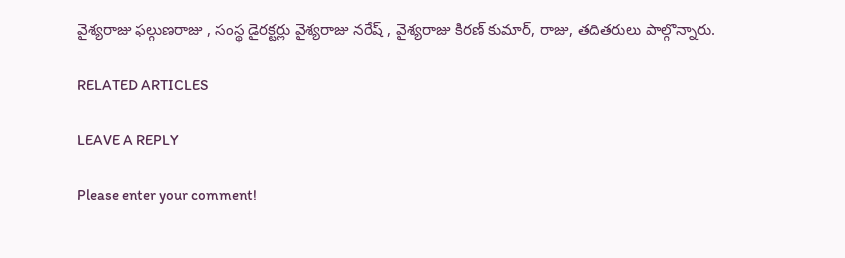వైశ్యరాజు ఫల్గుణరాజు , సంస్థ డైరక్టర్లు వైశ్యరాజు నరేష్ , వైశ్యరాజు కిరణ్ కుమార్, రాజు, తదితరులు పాల్గొన్నారు.

RELATED ARTICLES

LEAVE A REPLY

Please enter your comment!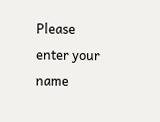Please enter your name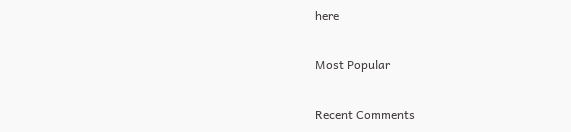here

Most Popular

Recent Comments